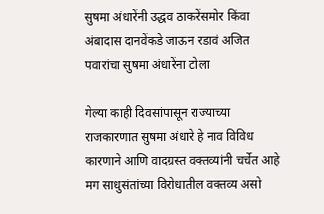सुषमा अंधारेंनी उद्धव ठाकरेंसमोर किंवा अंबादास दानवेंकडे जाऊन रडावं अजित पवारांचा सुषमा अंधारेंना टोला

गेल्या काही दिवसांपासून राज्याच्या राजकारणात सुषमा अंधारे हे नाव विविध कारणाने आणि वादग्रस्त वक्तव्यांनी चर्चेत आहे मग साधुसंतांच्या विरोधातील वक्तव्य असो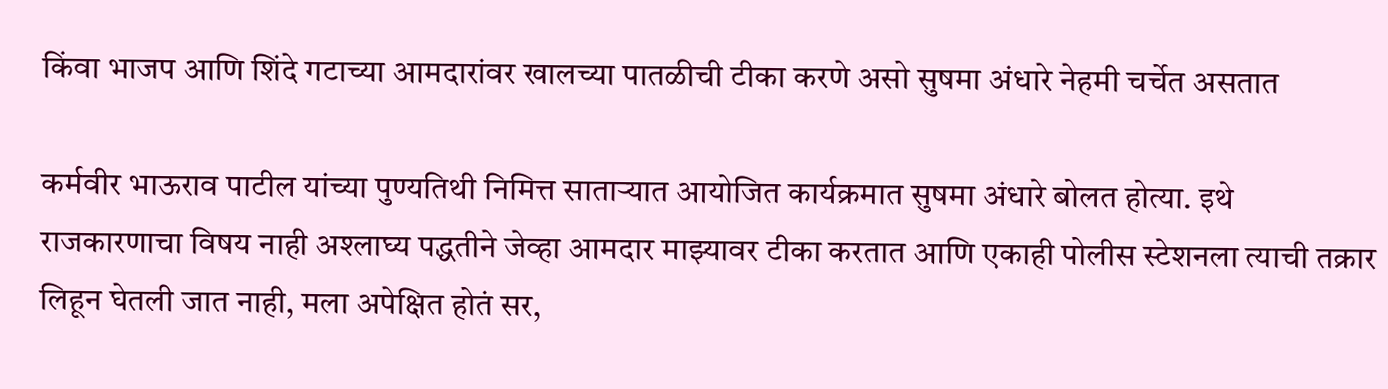किंवा भाजप आणि शिंदे गटाच्या आमदारांवर खालच्या पातळीची टीका करणे असो सुषमा अंधारे नेहमी चर्चेत असतात

कर्मवीर भाऊराव पाटील यांच्या पुण्यतिथी निमित्त साताऱ्यात आयोजित कार्यक्रमात सुषमा अंधारे बोलत होत्या. इथे राजकारणाचा विषय नाही अश्लाघ्य पद्धतीने जेव्हा आमदार माझ्यावर टीका करतात आणि एकाही पोलीस स्टेशनला त्याची तक्रार लिहून घेतली जात नाही, मला अपेक्षित होतं सर,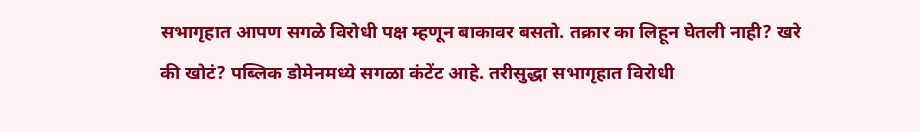सभागृहात आपण सगळे विरोधी पक्ष म्हणून बाकावर बसतो. तक्रार का लिहून घेतली नाही? खरे की खोटं? पब्लिक डोमेनमध्ये सगळा कंटेंट आहे. तरीसुद्धा सभागृहात विरोधी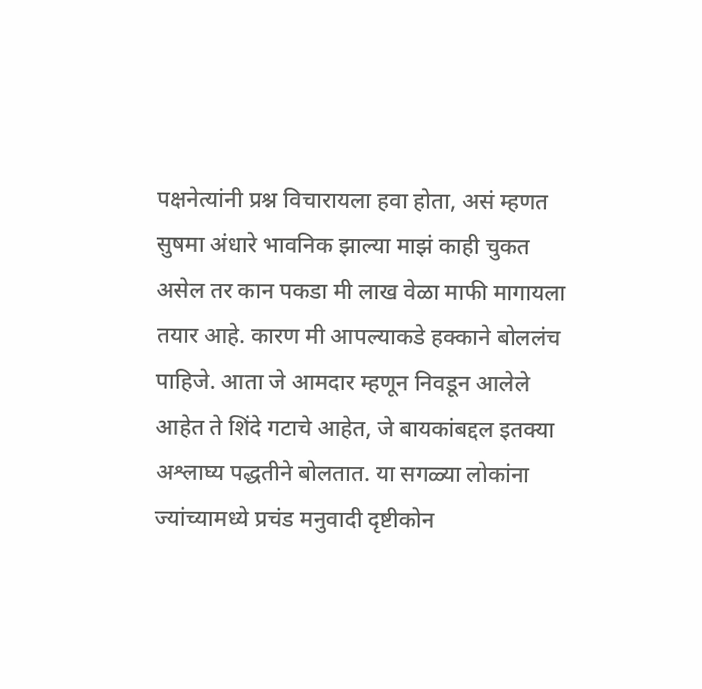पक्षनेत्यांनी प्रश्न विचारायला हवा होता, असं म्हणत सुषमा अंधारे भावनिक झाल्या माझं काही चुकत असेल तर कान पकडा मी लाख वेळा माफी मागायला तयार आहे. कारण मी आपल्याकडे हक्काने बोललंच पाहिजे. आता जे आमदार म्हणून निवडून आलेले आहेत ते शिंदे गटाचे आहेत, जे बायकांबद्दल इतक्या अश्लाघ्य पद्धतीने बोलतात. या सगळ्या लोकांना ज्यांच्यामध्ये प्रचंड मनुवादी दृष्टीकोन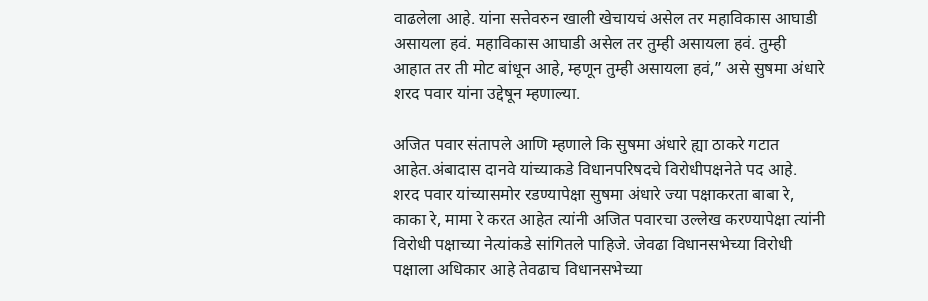वाढलेला आहे. यांना सत्तेवरुन खाली खेचायचं असेल तर महाविकास आघाडी असायला हवं. महाविकास आघाडी असेल तर तुम्ही असायला हवं. तुम्ही आहात तर ती मोट बांधून आहे, म्हणून तुम्ही असायला हवं,” असे सुषमा अंधारे शरद पवार यांना उद्देषून म्हणाल्या.

अजित पवार संतापले आणि म्हणाले कि सुषमा अंधारे ह्या ठाकरे गटात आहेत.अंबादास दानवे यांच्याकडे विधानपरिषदचे विरोधीपक्षनेते पद आहे. शरद पवार यांच्यासमोर रडण्यापेक्षा सुषमा अंधारे ज्या पक्षाकरता बाबा रे, काका रे, मामा रे करत आहेत त्यांनी अजित पवारचा उल्लेख करण्यापेक्षा त्यांनी विरोधी पक्षाच्या नेत्यांकडे सांगितले पाहिजे. जेवढा विधानसभेच्या विरोधी पक्षाला अधिकार आहे तेवढाच विधानसभेच्या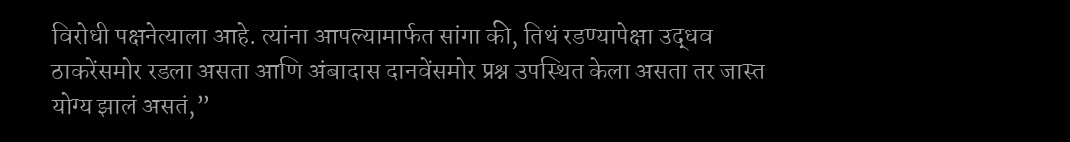विरोधी पक्षनेत्याला आहे. त्यांना आपल्यामार्फत सांगा की, तिथं रडण्यापेक्षा उद्धव ठाकरेंसमोर रडला असता आणि अंबादास दानवेंसमोर प्रश्न उपस्थित केला असता तर जास्त योग्य झालं असतं,”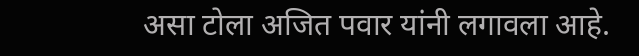असा टोला अजित पवार यांनी लगावला आहे.